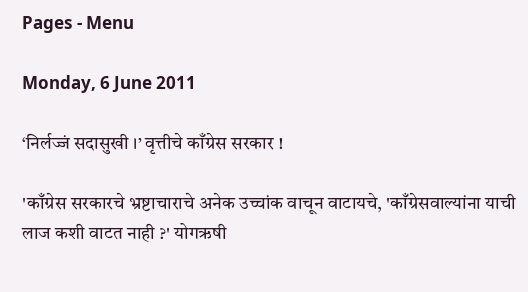Pages - Menu

Monday, 6 June 2011

‘निर्लज्जं सदासुखी ।’ वृत्तीचे काँग्रेस सरकार !

'काँग्रेस सरकारचे भ्रष्टाचाराचे अनेक उच्चांक वाचून वाटायचे, 'काँग्रेसवाल्यांना याची लाज कशी वाटत नाही ?' योगऋषी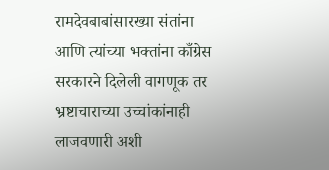रामदेवबाबांसारख्या संतांना आणि त्यांच्या भक्तांना काँग्रेस सरकारने दिलेली वागणूक तर भ्रष्टाचाराच्या उच्चांकांनाही लाजवणारी अशी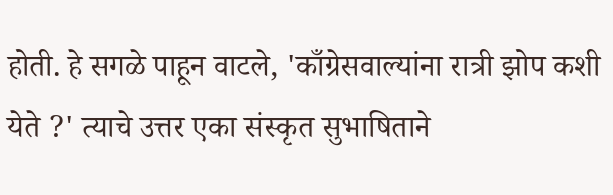होती. हे सगळे पाहून वाटले, 'काँग्रेसवाल्यांना रात्री झोप कशी येते ?' त्याचे उत्तर एका संस्कृत सुभाषिताने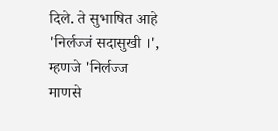दिले. ते सुभाषित आहे 'निर्लज्जं सदासुखी ।', म्हणजे 'निर्लज्ज माणसे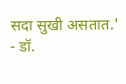सदा सुखी असतात.'
- डॉ.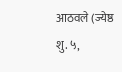आठवले (ज्येष्ठ शु. ५,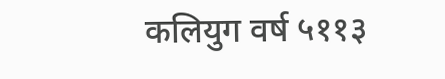कलियुग वर्ष ५११३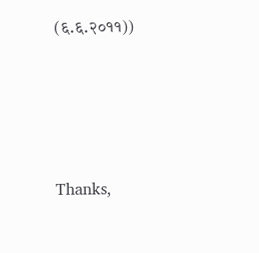(६.६.२०११))




Thanks,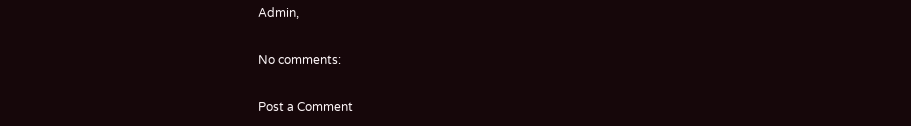Admin,

No comments:

Post a Comment